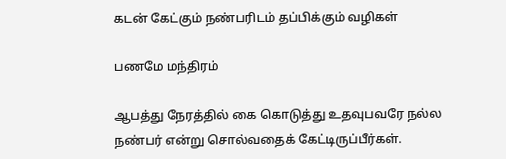கடன் கேட்கும் நண்பரிடம் தப்பிக்கும் வழிகள்

பணமே மந்திரம்

ஆபத்து நேரத்தில் கை கொடுத்து உதவுபவரே நல்ல நண்பர் என்று சொல்வதைக் கேட்டிருப்பீர்கள்.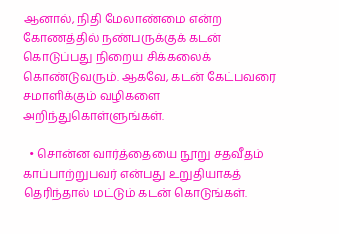ஆனால், நிதி மேலாண்மை என்ற கோணத்தில் நண்பருக்குக் கடன் கொடுப்பது நிறைய சிக்கலைக் கொண்டுவரும். ஆகவே, கடன் கேட்பவரை சமாளிக்கும் வழிகளை அறிந்துகொள்ளுங்கள்.

  • சொன்ன வார்த்தையை நூறு சதவீதம் காப்பாற்றுபவர் என்பது உறுதியாகத் தெரிந்தால் மட்டும் கடன் கொடுங்கள்.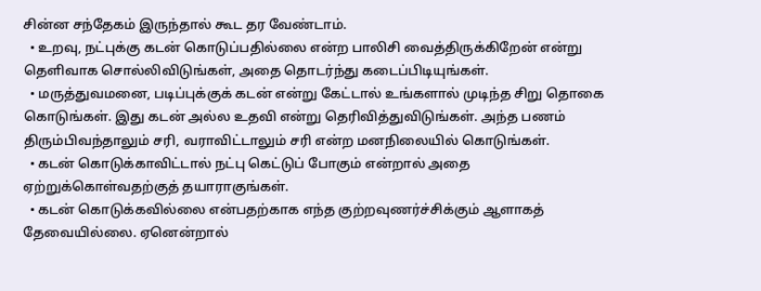சின்ன சந்தேகம் இருந்தால் கூட தர வேண்டாம்.
  • உறவு, நட்புக்கு கடன் கொடுப்பதில்லை என்ற பாலிசி வைத்திருக்கிறேன் என்று தெளிவாக சொல்லிவிடுங்கள், அதை தொடர்ந்து கடைப்பிடியுங்கள்.
  • மருத்துவமனை, படிப்புக்குக் கடன் என்று கேட்டால் உங்களால் முடிந்த சிறு தொகை கொடுங்கள். இது கடன் அல்ல உதவி என்று தெரிவித்துவிடுங்கள். அந்த பணம் திரும்பிவந்தாலும் சரி, வராவிட்டாலும் சரி என்ற மனநிலையில் கொடுங்கள்.
  • கடன் கொடுக்காவிட்டால் நட்பு கெட்டுப் போகும் என்றால் அதை ஏற்றுக்கொள்வதற்குத் தயாராகுங்கள்.
  • கடன் கொடுக்கவில்லை என்பதற்காக எந்த குற்றவுணர்ச்சிக்கும் ஆளாகத் தேவையில்லை. ஏனென்றால்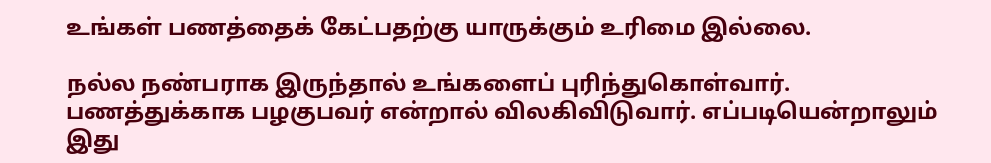உங்கள் பணத்தைக் கேட்பதற்கு யாருக்கும் உரிமை இல்லை.

நல்ல நண்பராக இருந்தால் உங்களைப் புரிந்துகொள்வார். பணத்துக்காக பழகுபவர் என்றால் விலகிவிடுவார். எப்படியென்றாலும் இது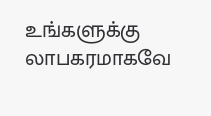உங்களுக்கு லாபகரமாகவே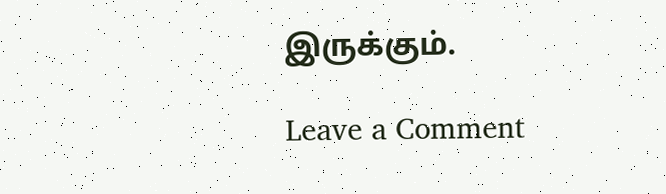இருக்கும்.

Leave a Comment